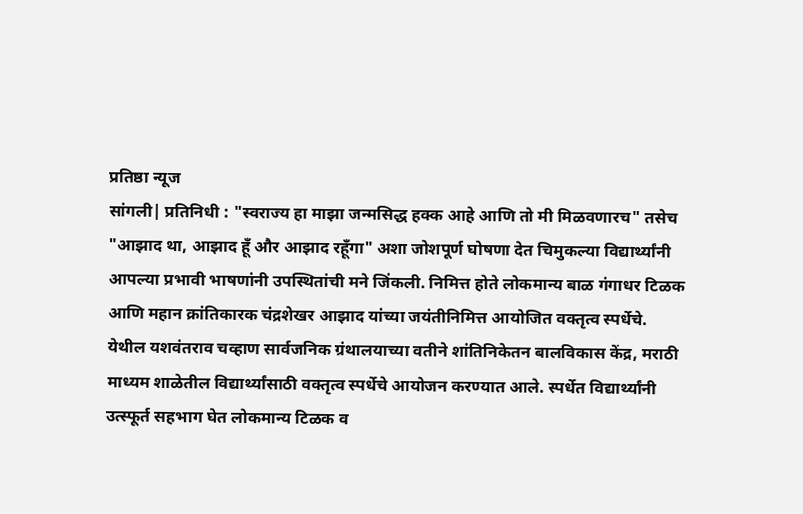प्रतिष्ठा न्यूज
सांगली| प्रतिनिधी : "स्वराज्य हा माझा जन्मसिद्ध हक्क आहे आणि तो मी मिळवणारच" तसेच "आझाद था, आझाद हूँ और आझाद रहूँगा" अशा जोशपूर्ण घोषणा देत चिमुकल्या विद्यार्थ्यांनी आपल्या प्रभावी भाषणांनी उपस्थितांची मने जिंकली. निमित्त होते लोकमान्य बाळ गंगाधर टिळक आणि महान क्रांतिकारक चंद्रशेखर आझाद यांच्या जयंतीनिमित्त आयोजित वक्तृत्व स्पर्धेचे.
येथील यशवंतराव चव्हाण सार्वजनिक ग्रंथालयाच्या वतीने शांतिनिकेतन बालविकास केंद्र, मराठी माध्यम शाळेतील विद्यार्थ्यांसाठी वक्तृत्व स्पर्धेचे आयोजन करण्यात आले. स्पर्धेत विद्यार्थ्यांनी उत्स्फूर्त सहभाग घेत लोकमान्य टिळक व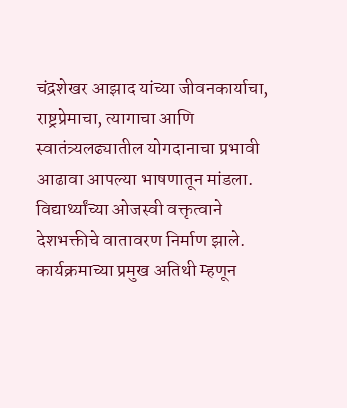चंद्रशेखर आझाद यांच्या जीवनकार्याचा, राष्ट्रप्रेमाचा, त्यागाचा आणि स्वातंत्र्यलढ्यातील योगदानाचा प्रभावी आढावा आपल्या भाषणातून मांडला. विद्यार्थ्यांच्या ओजस्वी वक्तृत्वाने देशभक्तीचे वातावरण निर्माण झाले.
कार्यक्रमाच्या प्रमुख अतिथी म्हणून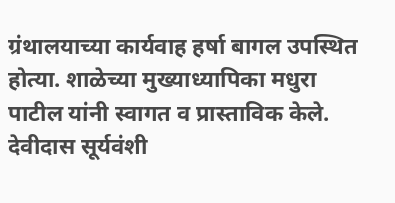ग्रंथालयाच्या कार्यवाह हर्षा बागल उपस्थित होत्या. शाळेच्या मुख्याध्यापिका मधुरा पाटील यांनी स्वागत व प्रास्ताविक केले. देवीदास सूर्यवंशी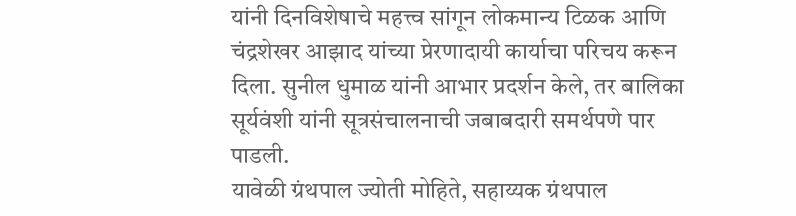यांनी दिनविशेषाचे महत्त्व सांगून लोकमान्य टिळक आणि चंद्रशेखर आझाद यांच्या प्रेरणादायी कार्याचा परिचय करून दिला. सुनील धुमाळ यांनी आभार प्रदर्शन केले, तर बालिका सूर्यवंशी यांनी सूत्रसंचालनाची जबाबदारी समर्थपणे पार पाडली.
यावेळी ग्रंथपाल ज्योती मोहिते, सहाय्यक ग्रंथपाल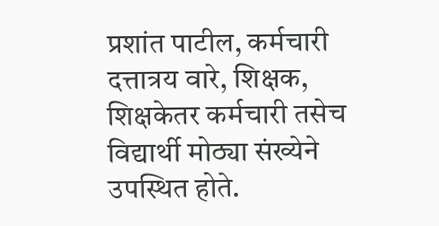प्रशांत पाटील, कर्मचारी दत्तात्रय वारे, शिक्षक, शिक्षकेतर कर्मचारी तसेच विद्यार्थी मोठ्या संख्येने उपस्थित होते.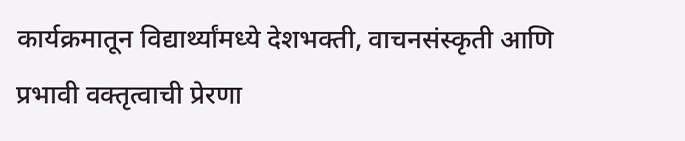कार्यक्रमातून विद्यार्थ्यांमध्ये देशभक्ती, वाचनसंस्कृती आणि प्रभावी वक्तृत्वाची प्रेरणा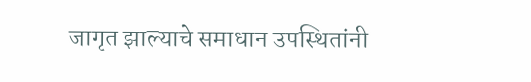जागृत झाल्याचे समाधान उपस्थितांनी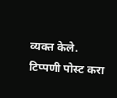व्यक्त केले.
टिप्पणी पोस्ट करा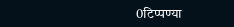0टिप्पण्या